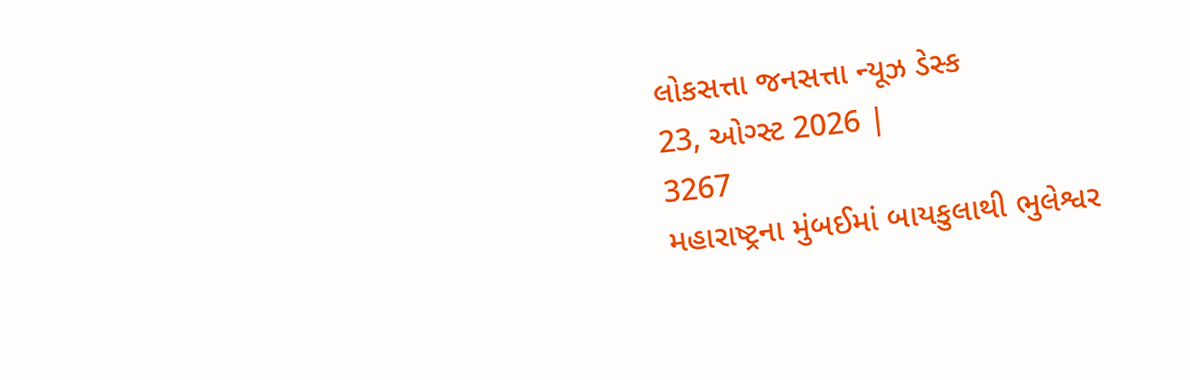લોકસત્તા જનસત્તા ન્યૂઝ ડેસ્ક
23, ઓગ્સ્ટ 2026 |
3267
મહારાષ્ટ્રના મુંબઈમાં બાયકુલાથી ભુલેશ્વર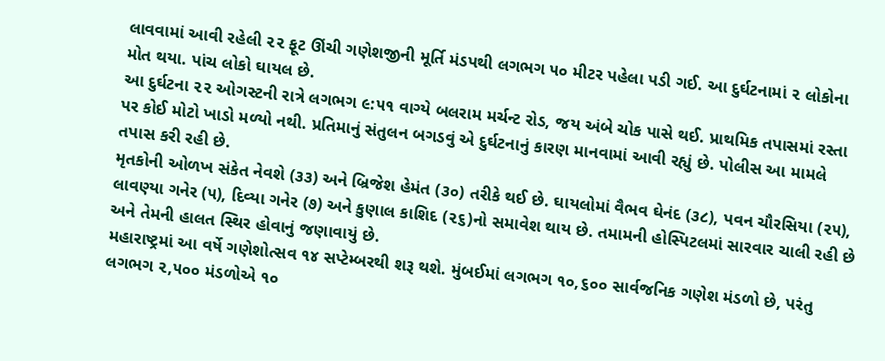લાવવામાં આવી રહેલી ૨૨ ફૂટ ઊંચી ગણેશજીની મૂર્તિ મંડપથી લગભગ ૫૦ મીટર પહેલા પડી ગઈ. આ દુર્ઘટનામાં ૨ લોકોના મોત થયા. પાંચ લોકો ઘાયલ છે.
આ દુર્ઘટના ૨૨ ઓગસ્ટની રાત્રે લગભગ ૯:૫૧ વાગ્યે બલરામ મર્ચન્ટ રોડ, જય અંબે ચોક પાસે થઈ. પ્રાથમિક તપાસમાં રસ્તા પર કોઈ મોટો ખાડો મળ્યો નથી. પ્રતિમાનું સંતુલન બગડવું એ દુર્ઘટનાનું કારણ માનવામાં આવી રહ્યું છે. પોલીસ આ મામલે તપાસ કરી રહી છે.
મૃતકોની ઓળખ સંકેત નેવશે (૩૩) અને બ્રિજેશ હેમંત (૩૦) તરીકે થઈ છે. ઘાયલોમાં વૈભવ ઘેનંદ (૩૮), પવન ચૌરસિયા (૨૫), લાવણ્યા ગનેર (૫), દિવ્યા ગનેર (૭) અને કુણાલ કાશિદ (૨૬)નો સમાવેશ થાય છે. તમામની હોસ્પિટલમાં સારવાર ચાલી રહી છે અને તેમની હાલત સ્થિર હોવાનું જણાવાયું છે.
મહારાષ્ટ્રમાં આ વર્ષે ગણેશોત્સવ ૧૪ સપ્ટેમ્બરથી શરૂ થશે. મુંબઈમાં લગભગ ૧૦,૬૦૦ સાર્વજનિક ગણેશ મંડળો છે, પરંતુ લગભગ ૨,૫૦૦ મંડળોએ ૧૦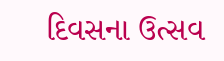દિવસના ઉત્સવ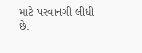માટે પરવાનગી લીધી છે.